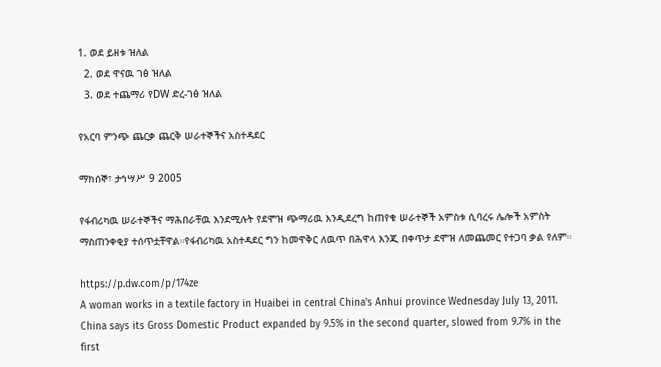1. ወደ ይዘቱ ዝለል
  2. ወደ ዋናዉ ገፅ ዝለል
  3. ወደ ተጨማሪ የDW ድረ-ገፅ ዝለል

የአርባ ምንጭ ጨርቃ ጨርቅ ሠራተኞችና አስተዳደር

ማክሰኞ፣ ታኅሣሥ 9 2005

የፋብሪካዉ ሠራተኞችና ማሕበራቸዉ እንደሚሉት የደሞዝ ጭማሪዉ እንዲደረግ ከጠየቁ ሠራተኞች አምስቱ ሲባረሩ ሌሎች አምስት ማስጠንቀቂያ ተሰጥቷቸዋል።የፋብሪካዉ አስተዳደር ግን ከመዋቅር ለዉጥ በሕዋላ እንጂ በቀጥታ ደሞዝ ለመጨመር የተጋባ ቃል የለም።

https://p.dw.com/p/174ze
A woman works in a textile factory in Huaibei in central China's Anhui province Wednesday July 13, 2011. China says its Gross Domestic Product expanded by 9.5% in the second quarter, slowed from 9.7% in the first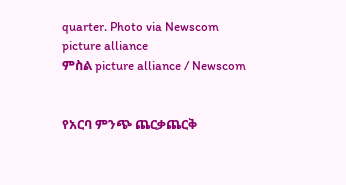quarter. Photo via Newscom picture alliance
ምስል picture alliance / Newscom


የአርባ ምንጭ ጨርቃጨርቅ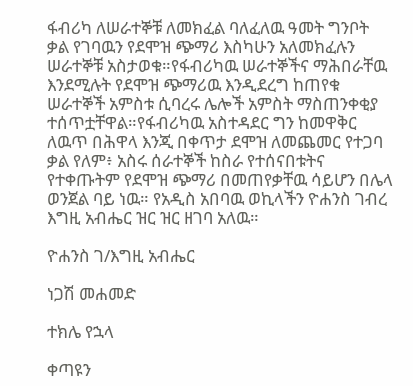ፋብሪካ ለሠራተኞቹ ለመክፈል ባለፈለዉ ዓመት ግንቦት ቃል የገባዉን የደሞዝ ጭማሪ እስካሁን አለመክፈሉን ሠራተኞቹ አስታወቁ።የፋብሪካዉ ሠራተኞችና ማሕበራቸዉ እንደሚሉት የደሞዝ ጭማሪዉ እንዲደረግ ከጠየቁ ሠራተኞች አምስቱ ሲባረሩ ሌሎች አምስት ማስጠንቀቂያ ተሰጥቷቸዋል።የፋብሪካዉ አስተዳደር ግን ከመዋቅር ለዉጥ በሕዋላ እንጂ በቀጥታ ደሞዝ ለመጨመር የተጋባ ቃል የለም፥ አስሩ ሰራተኞች ከስራ የተሰናበቱትና የተቀጡትም የደሞዝ ጭማሪ በመጠየቃቸዉ ሳይሆን በሌላ ወንጀል ባይ ነዉ። የአዲስ አበባዉ ወኪላችን ዮሐንስ ገብረ እግዚ አብሔር ዝር ዝር ዘገባ አለዉ።

ዮሐንስ ገ/እግዚ አብሔር

ነጋሽ መሐመድ

ተክሌ የኋላ

ቀጣዩን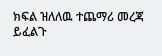ክፍል ዝለለዉ ተጨማሪ መረጃ ይፈልጉ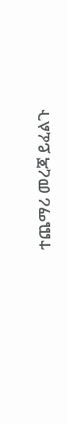ተጨማሪ መረጃ ይፈልጉ